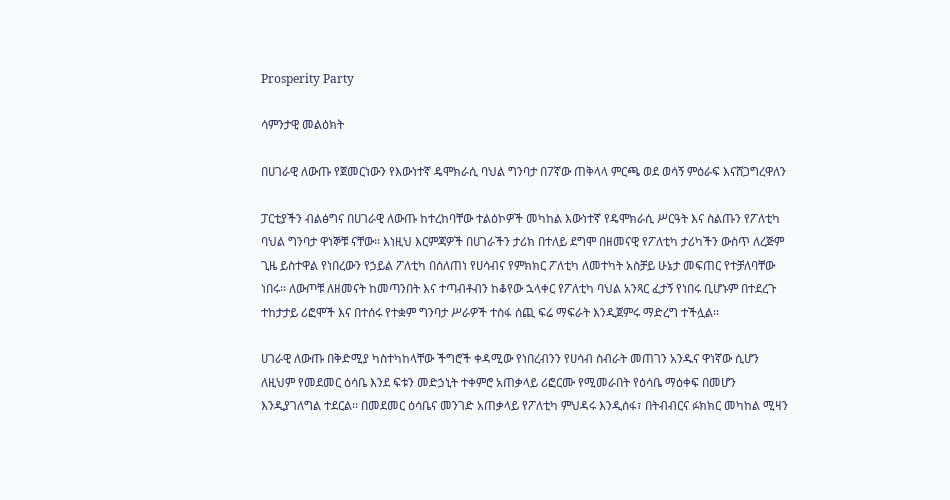Prosperity Party

ሳምንታዊ መልዕክት

በሀገራዊ ለውጡ የጀመርነውን የእውነተኛ ዴሞክራሲ ባህል ግንባታ በ7ኛው ጠቅላላ ምርጫ ወደ ወሳኝ ምዕራፍ እናሸጋግረዋለን

ፓርቲያችን ብልፅግና በሀገራዊ ለውጡ ከተረከባቸው ተልዕኮዎች መካከል እውነተኛ የዴሞክራሲ ሥርዓት እና ስልጡን የፖለቲካ ባህል ግንባታ ዋነኞቹ ናቸው፡፡ እነዚህ እርምጃዎች በሀገራችን ታሪክ በተለይ ደግሞ በዘመናዊ የፖለቲካ ታሪካችን ውስጥ ለረጅም ጊዜ ይስተዋል የነበረውን የኃይል ፖለቲካ በሰለጠነ የሀሳብና የምክክር ፖለቲካ ለመተካት አስቻይ ሁኔታ መፍጠር የተቻለባቸው ነበሩ፡፡ ለውጦቹ ለዘመናት ከመጣንበት እና ተጣብቶብን ከቆየው ኋላቀር የፖለቲካ ባህል አንጻር ፈታኝ የነበሩ ቢሆኑም በተደረጉ ተከታታይ ሪፎሞች እና በተሰሩ የተቋም ግንባታ ሥራዎች ተስፋ ሰጪ ፍሬ ማፍራት እንዲጀምሩ ማድረግ ተችሏል፡፡

ሀገራዊ ለውጡ በቅድሚያ ካስተካከላቸው ችግሮች ቀዳሚው የነበረብንን የሀሳብ ስብራት መጠገን አንዱና ዋነኛው ሲሆን ለዚህም የመደመር ዕሳቤ እንደ ፍቱን መድኃኒት ተቀምሮ አጠቃላይ ሪፎርሙ የሚመራበት የዕሳቤ ማዕቀፍ በመሆን እንዲያገለግል ተደርል፡፡ በመደመር ዕሳቤና መንገድ አጠቃላይ የፖለቲካ ምህዳሩ እንዲሰፋ፣ በትብብርና ፉክክር መካከል ሚዛን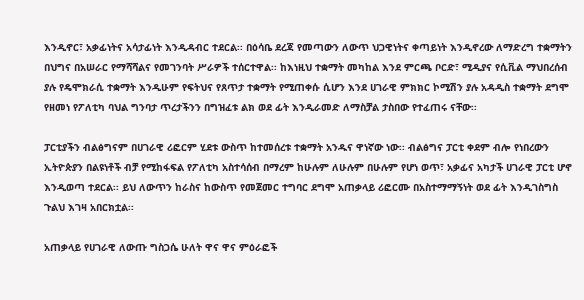እንዲኖር፣ አቃፊነትና አሳታፊነት እንዲዳብር ተደርል፡፡ በዕሳቤ ደረጃ የመጣውን ለውጥ ህጋዊነትና ቀጣይነት እንዲኖረው ለማድረግ ተቋማትን በህግና በአሠራር የማሻሻልና የመገንባት ሥራዎች ተሰርተዋል፡፡ ከእነዚህ ተቋማት መካከል እንደ ምርጫ ቦርድ፣ ሚዲያና የሲቪል ማህበረሰብ ያሉ የዴሞክራሲ ተቋማት እንዲሁም የፍትህና የጸጥታ ተቋማት የሚጠቀሱ ሲሆን እንደ ሀገራዊ ምክክር ኮሚሽን ያሉ አዳዲስ ተቋማት ደግሞ የዘመነ የፖለቲካ ባህል ግንባታ ጥረታችንን በግዝፈቱ ልክ ወደ ፊት እንዲራመድ ለማስቻል ታስበው የተፈጠሩ ናቸው፡፡

ፓርቲያችን ብልፅግናም በሀገራዊ ሪፎርም ሂደቱ ውስጥ ከተመሰረቱ ተቋማት አንዱና ዋነኛው ነው፡፡ ብልፅግና ፓርቲ ቀደም ብሎ የነበረውን ኢትዮጵያን በልዩነቶች ብቻ የሚከፋፍል የፖለቲካ አስተሳሰብ በማረም ከሁሉም ለሁሉም በሁሉም የሆነ ወጥ፣ አቃፊና አካታች ሀገራዊ ፓርቲ ሆኖ እንዲወጣ ተደርል፡፡ ይህ ለውጥን ከራስና ከውስጥ የመጀመር ተግባር ደግሞ አጠቃላይ ሪፎርሙ በአስተማማኝነት ወደ ፊት እንዲገስግስ ጉልህ እገዛ አበርክቷል፡፡

አጠቃላይ የሀገራዊ ለውጡ ግስጋሴ ሁለት ዋና ዋና ምዕራፎች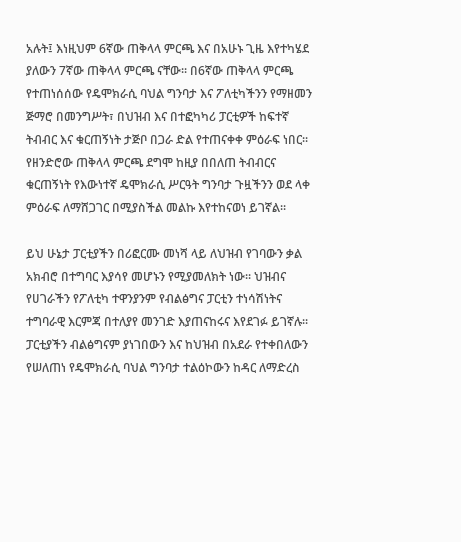አሉት፤ እነዚህም 6ኛው ጠቅላላ ምርጫ እና በአሁኑ ጊዜ እየተካሄደ ያለውን 7ኛው ጠቅላላ ምርጫ ናቸው፡፡ በ6ኛው ጠቅላላ ምርጫ የተጠነሰሰው የዴሞክራሲ ባህል ግንባታ እና ፖለቲካችንን የማዘመን ጅማሮ በመንግሥት፣ በህዝብ እና በተፎካካሪ ፓርቲዎች ከፍተኛ ትብብር እና ቁርጠኝነት ታጅቦ በጋራ ድል የተጠናቀቀ ምዕራፍ ነበር፡፡ የዘንድሮው ጠቅላላ ምርጫ ደግሞ ከዚያ በበለጠ ትብብርና ቁርጠኝነት የእውነተኛ ዴሞክራሲ ሥርዓት ግንባታ ጉዟችንን ወደ ላቀ ምዕራፍ ለማሸጋገር በሚያስችል መልኩ እየተከናወነ ይገኛል፡፡

ይህ ሁኔታ ፓርቲያችን በሪፎርሙ መነሻ ላይ ለህዝብ የገባውን ቃል አክብሮ በተግባር እያሳየ መሆኑን የሚያመለክት ነው፡፡ ህዝብና የሀገራችን የፖለቲካ ተዋንያንም የብልፅግና ፓርቲን ተነሳሽነትና ተግባራዊ እርምጃ በተለያየ መንገድ እያጠናከሩና እየደገፉ ይገኛሉ፡፡ ፓርቲያችን ብልፅግናም ያነገበውን እና ከህዝብ በአደራ የተቀበለውን የሠለጠነ የዴሞክራሲ ባህል ግንባታ ተልዕኮውን ከዳር ለማድረስ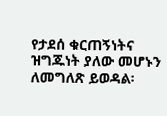የታደሰ ቁርጠኝነትና ዝግጁነት ያለው መሆኑን ለመግለጽ ይወዳል፡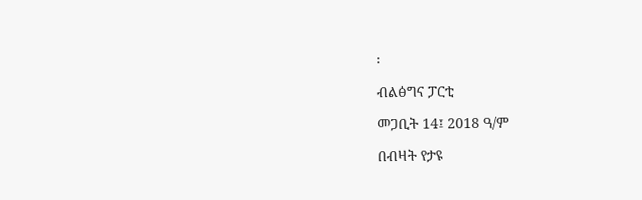፡

ብልፅግና ፓርቲ

መጋቢት 14፤ 2018 ዓ/ም

በብዛት የታዩ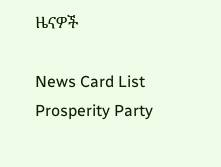ዜናዎች

News Card List
Prosperity Party